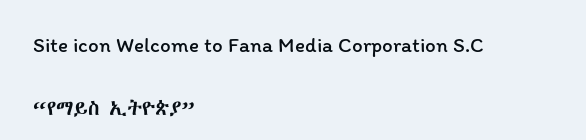Site icon Welcome to Fana Media Corporation S.C

“የማይስ ኢትዮጵያ”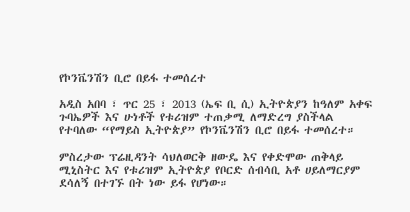የኮንቬንሽን ቢሮ በይፋ ተመሰረተ

አዲስ አበባ ፣ ጥር 25 ፣ 2013 (ኤፍ ቢ ሲ) ኢትዮጵያን ከዓለም አቀፍ ጉባኤዎች እና ሁነቶች የቱሪዝም ተጠቃሚ ለማድረግ ያስችላል የተባለው “የማይስ ኢትዮጵያ” የኮንቬንሽን ቢሮ በይፋ ተመሰረተ።

ምስረታው ፕሬዚዳንት ሳህለወርቅ ዘውዴ እና የቀድሞው ጠቅላይ ሚኒስትር እና የቱሪዝም ኢትዮጵያ የቦርድ ሰብሳቢ አቶ ሀይለማርያም ደሳለኝ በተገኙ በት ነው ይፋ የሆነው።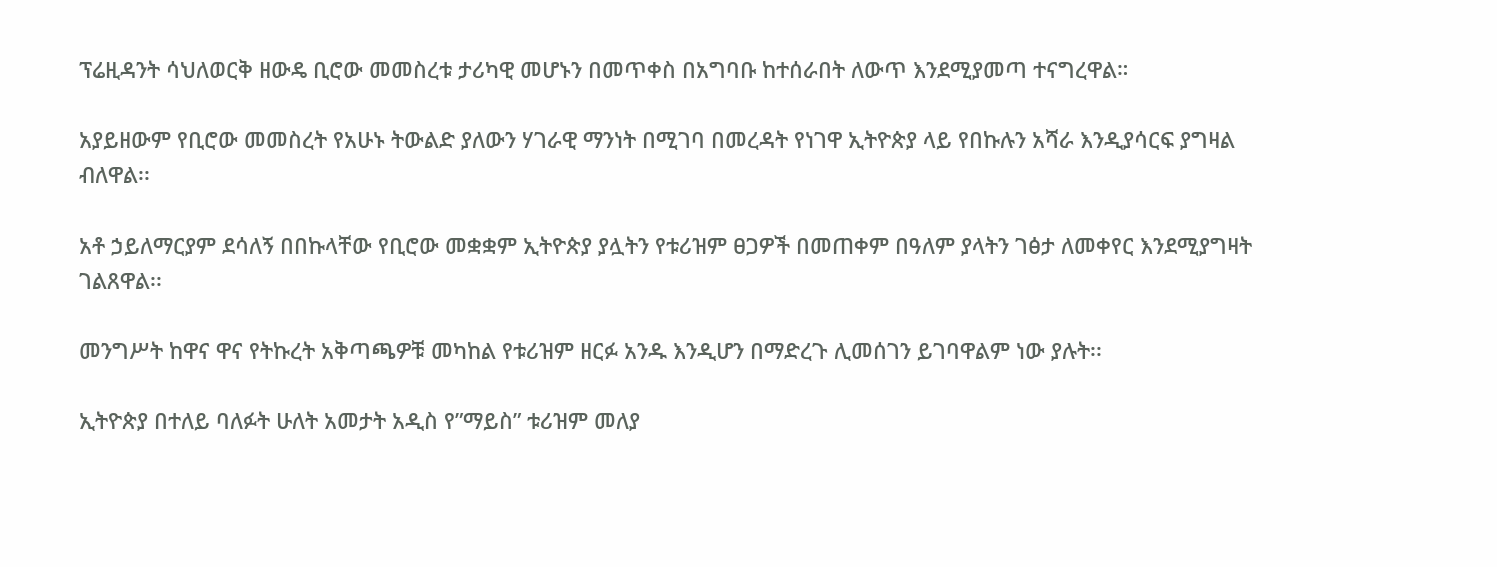ፕሬዚዳንት ሳህለወርቅ ዘውዴ ቢሮው መመስረቱ ታሪካዊ መሆኑን በመጥቀስ በአግባቡ ከተሰራበት ለውጥ እንደሚያመጣ ተናግረዋል።

አያይዘውም የቢሮው መመስረት የአሁኑ ትውልድ ያለውን ሃገራዊ ማንነት በሚገባ በመረዳት የነገዋ ኢትዮጵያ ላይ የበኩሉን አሻራ እንዲያሳርፍ ያግዛል ብለዋል፡፡

አቶ ኃይለማርያም ደሳለኝ በበኩላቸው የቢሮው መቋቋም ኢትዮጵያ ያሏትን የቱሪዝም ፀጋዎች በመጠቀም በዓለም ያላትን ገፅታ ለመቀየር እንደሚያግዛት ገልጸዋል፡፡

መንግሥት ከዋና ዋና የትኩረት አቅጣጫዎቹ መካከል የቱሪዝም ዘርፉ አንዱ እንዲሆን በማድረጉ ሊመሰገን ይገባዋልም ነው ያሉት፡፡

ኢትዮጵያ በተለይ ባለፉት ሁለት አመታት አዲስ የ”ማይስ” ቱሪዝም መለያ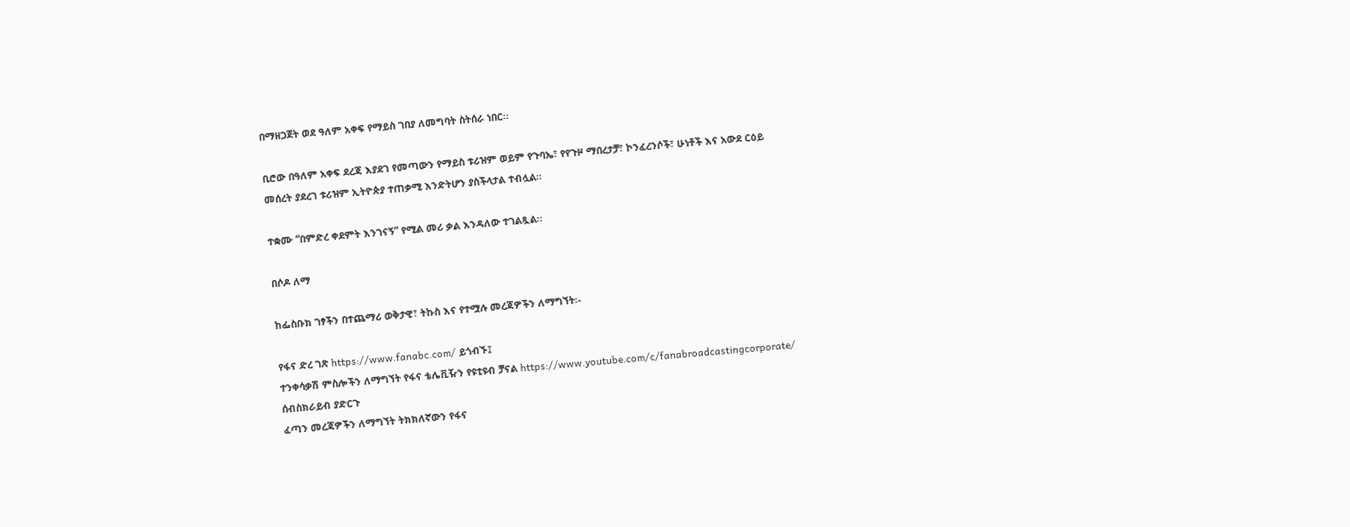በማዘጋጀት ወደ ዓለም አቀፍ የማይስ ገበያ ለመግባት ስትሰራ ነበር፡፡

ቢሮው በዓለም አቀፍ ደረጃ እያደገ የመጣውን የማይስ ቱሪዝም ወይም የጉባኤ፣ የየጉዞ ማበረታቻ፣ ኮንፈረንሶች፣ ሁነቶች እና አውደ ርዕይ መሰረት ያደረገ ቱሪዝም ኢትዮጵያ ተጠቃሚ እንድትሆን ያስችላታል ተብሏል።

ተቋሙ “በምድረ ቀደምት እንገናኝ” የሚል መሪ ቃል እንዳለው ተገልጿል፡፡

በሶዶ ለማ

ከፌስቡክ ገፃችን በተጨማሪ ወቅታዊ፣ ትኩስ እና የተሟሉ መረጃዎችን ለማግኘት፡-

የፋና ድረ ገጽ https://www.fanabc.com/ ይጎብኙ፤
ተንቀሳቃሽ ምስሎችን ለማግኘት የፋና ቴሌቪዥን የዩቲዩብ ቻናል https://www.youtube.com/c/fanabroadcastingcorporate/ ሰብስክራይብ ያድርጉ
ፈጣን መረጃዎችን ለማግኘት ትክክለኛውን የፋና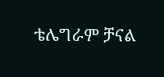ቴሌግራም ቻናል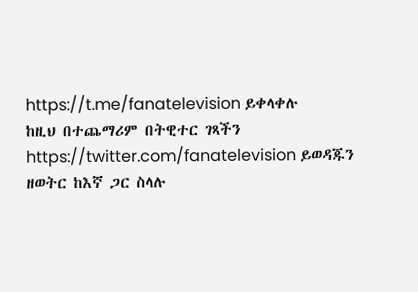https://t.me/fanatelevision ይቀላቀሉ
ከዚህ በተጨማሪም በትዊተር ገጻችን https://twitter.com/fanatelevision ይወዳጁን
ዘወትር ከእኛ ጋር ስላሉ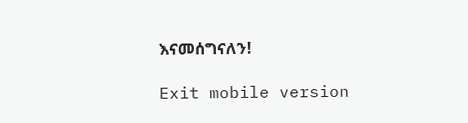እናመሰግናለን!

Exit mobile version